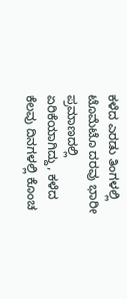ಕಳೆದ ಎರಡು ತಿಂಗಳಲ್ಲಿ ಟೊಮೆಟೊ ದರವು ಭಾರೀ ಪ್ರಮಾಣದಲ್ಲಿ ಏರಿಕೆಯಾಗಿದ್ದು, ಕಳೆದ ಕೆಲವು ದಿನಗಳಲ್ಲಿ ಕೊಂಚ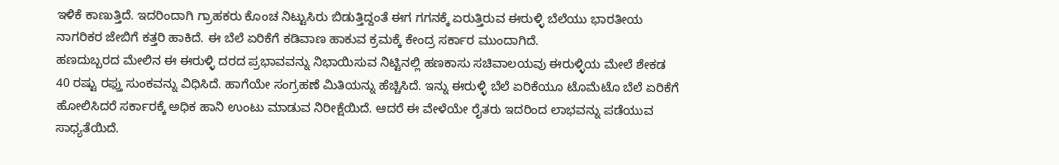ಇಳಿಕೆ ಕಾಣುತ್ತಿದೆ. ಇದರಿಂದಾಗಿ ಗ್ರಾಹಕರು ಕೊಂಚ ನಿಟ್ಟುಸಿರು ಬಿಡುತ್ತಿದ್ದಂತೆ ಈಗ ಗಗನಕ್ಕೆ ಏರುತ್ತಿರುವ ಈರುಳ್ಳಿ ಬೆಲೆಯು ಭಾರತೀಯ ನಾಗರಿಕರ ಜೇಬಿಗೆ ಕತ್ತರಿ ಹಾಕಿದೆ. ಈ ಬೆಲೆ ಏರಿಕೆಗೆ ಕಡಿವಾಣ ಹಾಕುವ ಕ್ರಮಕ್ಕೆ ಕೇಂದ್ರ ಸರ್ಕಾರ ಮುಂದಾಗಿದೆ.
ಹಣದುಬ್ಬರದ ಮೇಲಿನ ಈ ಈರುಳ್ಳಿ ದರದ ಪ್ರಭಾವವನ್ನು ನಿಭಾಯಿಸುವ ನಿಟ್ಟಿನಲ್ಲಿ ಹಣಕಾಸು ಸಚಿವಾಲಯವು ಈರುಳ್ಳಿಯ ಮೇಲೆ ಶೇಕಡ 40 ರಷ್ಟು ರಫ್ತು ಸುಂಕವನ್ನು ವಿಧಿಸಿದೆ. ಹಾಗೆಯೇ ಸಂಗ್ರಹಣೆ ಮಿತಿಯನ್ನು ಹೆಚ್ಚಿಸಿದೆ. ಇನ್ನು ಈರುಳ್ಳಿ ಬೆಲೆ ಏರಿಕೆಯೂ ಟೊಮೆಟೊ ಬೆಲೆ ಏರಿಕೆಗೆ ಹೋಲಿಸಿದರೆ ಸರ್ಕಾರಕ್ಕೆ ಅಧಿಕ ಹಾನಿ ಉಂಟು ಮಾಡುವ ನಿರೀಕ್ಷೆಯಿದೆ. ಆದರೆ ಈ ವೇಳೆಯೇ ರೈತರು ಇದರಿಂದ ಲಾಭವನ್ನು ಪಡೆಯುವ ಸಾಧ್ಯತೆಯಿದೆ.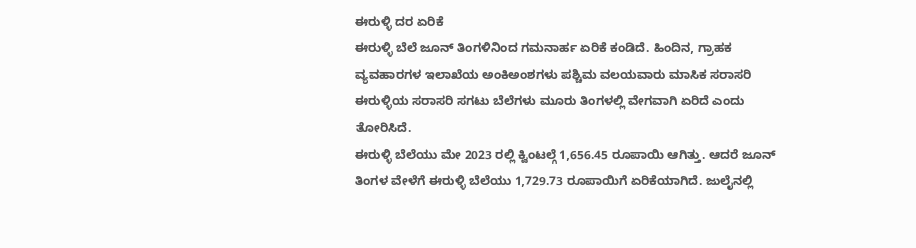ಈರುಳ್ಳಿ ದರ ಏರಿಕೆ
ಈರುಳ್ಳಿ ಬೆಲೆ ಜೂನ್ ತಿಂಗಳಿನಿಂದ ಗಮನಾರ್ಹ ಏರಿಕೆ ಕಂಡಿದೆ. ಹಿಂದಿನ, ಗ್ರಾಹಕ ವ್ಯವಹಾರಗಳ ಇಲಾಖೆಯ ಅಂಕಿಅಂಶಗಳು ಪಶ್ಚಿಮ ವಲಯವಾರು ಮಾಸಿಕ ಸರಾಸರಿ ಈರುಳ್ಳಿಯ ಸರಾಸರಿ ಸಗಟು ಬೆಲೆಗಳು ಮೂರು ತಿಂಗಳಲ್ಲಿ ವೇಗವಾಗಿ ಏರಿದೆ ಎಂದು ತೋರಿಸಿದೆ.
ಈರುಳ್ಳಿ ಬೆಲೆಯು ಮೇ 2023 ರಲ್ಲಿ ಕ್ವಿಂಟಲ್ಗೆ 1,656.45 ರೂಪಾಯಿ ಆಗಿತ್ತು. ಆದರೆ ಜೂನ್ ತಿಂಗಳ ವೇಳೆಗೆ ಈರುಳ್ಳಿ ಬೆಲೆಯು 1,729.73 ರೂಪಾಯಿಗೆ ಏರಿಕೆಯಾಗಿದೆ. ಜುಲೈನಲ್ಲಿ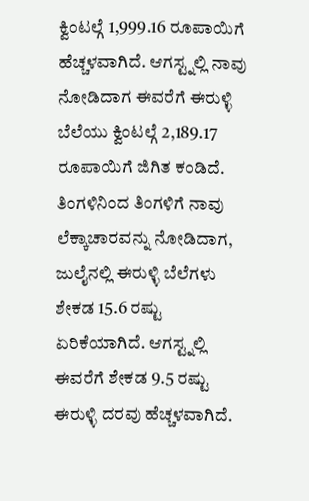ಕ್ವಿಂಟಲ್ಗೆ 1,999.16 ರೂಪಾಯಿಗೆ ಹೆಚ್ಚಳವಾಗಿದೆ. ಆಗಸ್ಟ್ನಲ್ಲಿ ನಾವು ನೋಡಿದಾಗ ಈವರೆಗೆ ಈರುಳ್ಳಿ ಬೆಲೆಯು ಕ್ವಿಂಟಲ್ಗೆ 2,189.17 ರೂಪಾಯಿಗೆ ಜಿಗಿತ ಕಂಡಿದೆ.
ತಿಂಗಳಿನಿಂದ ತಿಂಗಳಿಗೆ ನಾವು ಲೆಕ್ಕಾಚಾರವನ್ನು ನೋಡಿದಾಗ, ಜುಲೈನಲ್ಲಿ ಈರುಳ್ಳಿ ಬೆಲೆಗಳು ಶೇಕಡ 15.6 ರಷ್ಟು ಏರಿಕೆಯಾಗಿದೆ. ಆಗಸ್ಟ್ನಲ್ಲಿ ಈವರೆಗೆ ಶೇಕಡ 9.5 ರಷ್ಟು ಈರುಳ್ಳಿ ದರವು ಹೆಚ್ಚಳವಾಗಿದೆ.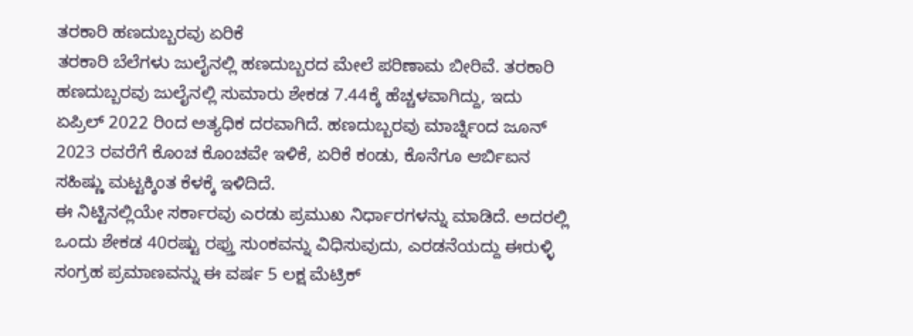ತರಕಾರಿ ಹಣದುಬ್ಬರವು ಏರಿಕೆ
ತರಕಾರಿ ಬೆಲೆಗಳು ಜುಲೈನಲ್ಲಿ ಹಣದುಬ್ಬರದ ಮೇಲೆ ಪರಿಣಾಮ ಬೀರಿವೆ. ತರಕಾರಿ ಹಣದುಬ್ಬರವು ಜುಲೈನಲ್ಲಿ ಸುಮಾರು ಶೇಕಡ 7.44ಕ್ಕೆ ಹೆಚ್ಚಳವಾಗಿದ್ದು, ಇದು ಏಪ್ರಿಲ್ 2022 ರಿಂದ ಅತ್ಯಧಿಕ ದರವಾಗಿದೆ. ಹಣದುಬ್ಬರವು ಮಾರ್ಚ್ನಿಂದ ಜೂನ್ 2023 ರವರೆಗೆ ಕೊಂಚ ಕೊಂಚವೇ ಇಳಿಕೆ, ಏರಿಕೆ ಕಂಡು, ಕೊನೆಗೂ ಆರ್ಬಿಐನ ಸಹಿಷ್ಣು ಮಟ್ಟಕ್ಕಿಂತ ಕೆಳಕ್ಕೆ ಇಳಿದಿದೆ.
ಈ ನಿಟ್ಟಿನಲ್ಲಿಯೇ ಸರ್ಕಾರವು ಎರಡು ಪ್ರಮುಖ ನಿರ್ಧಾರಗಳನ್ನು ಮಾಡಿದೆ. ಅದರಲ್ಲಿ ಒಂದು ಶೇಕಡ 40ರಷ್ಟು ರಫ್ತು ಸುಂಕವನ್ನು ವಿಧಿಸುವುದು, ಎರಡನೆಯದ್ದು ಈರುಳ್ಳಿ ಸಂಗ್ರಹ ಪ್ರಮಾಣವನ್ನು ಈ ವರ್ಷ 5 ಲಕ್ಷ ಮೆಟ್ರಿಕ್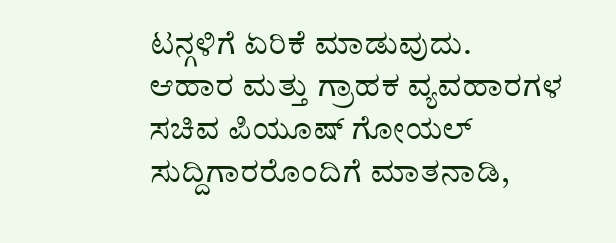ಟನ್ಗಳಿಗೆ ಏರಿಕೆ ಮಾಡುವುದು.
ಆಹಾರ ಮತ್ತು ಗ್ರಾಹಕ ವ್ಯವಹಾರಗಳ ಸಚಿವ ಪಿಯೂಷ್ ಗೋಯಲ್ ಸುದ್ದಿಗಾರರೊಂದಿಗೆ ಮಾತನಾಡಿ,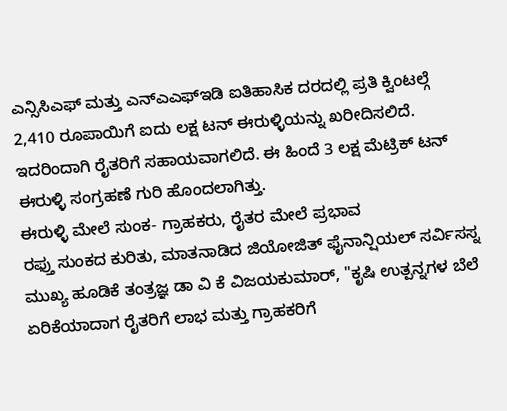ಎನ್ಸಿಸಿಎಫ್ ಮತ್ತು ಎನ್ಎಎಫ್ಇಡಿ ಐತಿಹಾಸಿಕ ದರದಲ್ಲಿ ಪ್ರತಿ ಕ್ವಿಂಟಲ್ಗೆ 2,410 ರೂಪಾಯಿಗೆ ಐದು ಲಕ್ಷ ಟನ್ ಈರುಳ್ಳಿಯನ್ನು ಖರೀದಿಸಲಿದೆ. ಇದರಿಂದಾಗಿ ರೈತರಿಗೆ ಸಹಾಯವಾಗಲಿದೆ. ಈ ಹಿಂದೆ 3 ಲಕ್ಷ ಮೆಟ್ರಿಕ್ ಟನ್ ಈರುಳ್ಳಿ ಸಂಗ್ರಹಣೆ ಗುರಿ ಹೊಂದಲಾಗಿತ್ತು.
ಈರುಳ್ಳಿ ಮೇಲೆ ಸುಂಕ- ಗ್ರಾಹಕರು, ರೈತರ ಮೇಲೆ ಪ್ರಭಾವ
ರಫ್ತು ಸುಂಕದ ಕುರಿತು, ಮಾತನಾಡಿದ ಜಿಯೋಜಿತ್ ಫೈನಾನ್ಷಿಯಲ್ ಸರ್ವಿಸಸ್ನ ಮುಖ್ಯ ಹೂಡಿಕೆ ತಂತ್ರಜ್ಞ ಡಾ ವಿ ಕೆ ವಿಜಯಕುಮಾರ್, "ಕೃಷಿ ಉತ್ಪನ್ನಗಳ ಬೆಲೆ ಏರಿಕೆಯಾದಾಗ ರೈತರಿಗೆ ಲಾಭ ಮತ್ತು ಗ್ರಾಹಕರಿಗೆ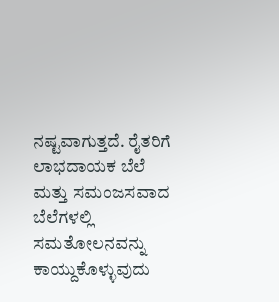ನಷ್ಟವಾಗುತ್ತದೆ. ರೈತರಿಗೆ ಲಾಭದಾಯಕ ಬೆಲೆ ಮತ್ತು ಸಮಂಜಸವಾದ ಬೆಲೆಗಳಲ್ಲಿ ಸಮತೋಲನವನ್ನು ಕಾಯ್ದುಕೊಳ್ಳುವುದು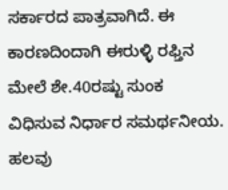ಸರ್ಕಾರದ ಪಾತ್ರವಾಗಿದೆ. ಈ ಕಾರಣದಿಂದಾಗಿ ಈರುಳ್ಳಿ ರಫ್ತಿನ ಮೇಲೆ ಶೇ.40ರಷ್ಟು ಸುಂಕ ವಿಧಿಸುವ ನಿರ್ಧಾರ ಸಮರ್ಥನೀಯ. ಹಲವು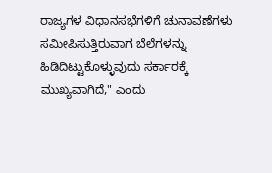ರಾಜ್ಯಗಳ ವಿಧಾನಸಭೆಗಳಿಗೆ ಚುನಾವಣೆಗಳು ಸಮೀಪಿಸುತ್ತಿರುವಾಗ ಬೆಲೆಗಳನ್ನು ಹಿಡಿದಿಟ್ಟುಕೊಳ್ಳುವುದು ಸರ್ಕಾರಕ್ಕೆ ಮುಖ್ಯವಾಗಿದೆ," ಎಂದು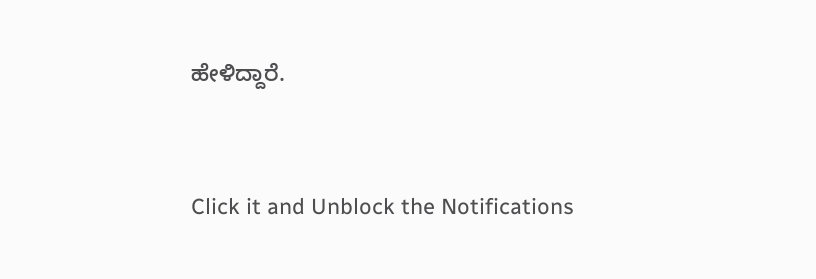ಹೇಳಿದ್ದಾರೆ.


Click it and Unblock the Notifications